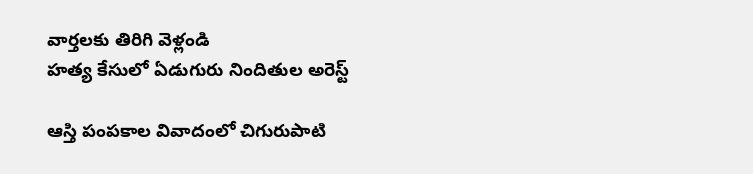వార్తలకు తిరిగి వెళ్లండి
హత్య కేసులో ఏడుగురు నిందితుల అరెస్ట్

ఆస్తి పంపకాల వివాదంలో చిగురుపాటి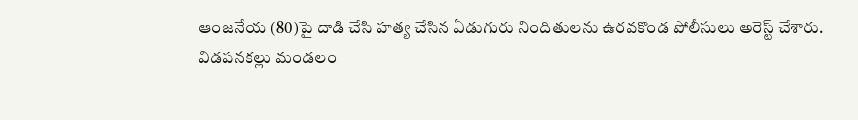ఆంజనేయ (80)పై దాడి చేసి హత్య చేసిన ఏడుగురు నిందితులను ఉరవకొండ పోలీసులు అరెస్ట్ చేశారు.
విడపనకల్లు మండలం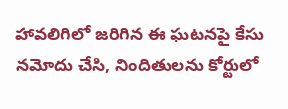హావలిగిలో జరిగిన ఈ ఘటనపై కేసు నమోదు చేసి, నిందితులను కోర్టులో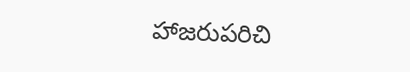హాజరుపరిచి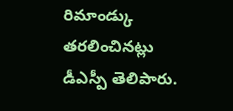రిమాండ్కు తరలించినట్లు డీఎస్పీ తెలిపారు.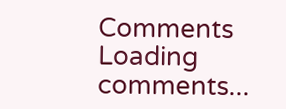Comments
Loading comments...